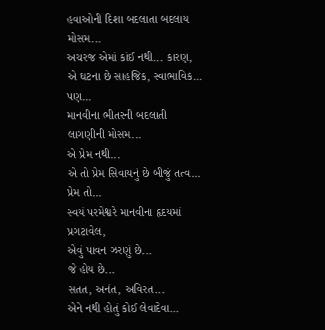હવાઓની દિશા બદલાતા બદલાય મોસમ...
અચરજ એમાં કાંઈ નથી... કારણ,
એ ઘટના છે સાહજિક, સ્વાભાવિક...
પણ...
માનવીના ભીતરની બદલાતી લાગણીની મોસમ...
એ પ્રેમ નથી...
એ તો પ્રેમ સિવાયનું છે બીજું તત્વ...
પ્રેમ તો...
સ્વયં પરમેશ્વરે માનવીના હૃદયમાં પ્રગટાવેલ,
એવું પાવન ઝરણું છે...
જે હોય છે...
સતત, અનંત, અવિરત...
એને નથી હોતું કોઈ લેવાદેવા...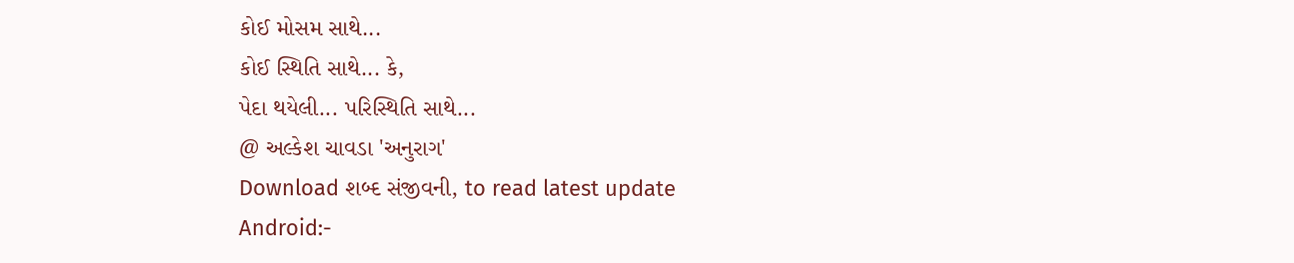કોઈ મોસમ સાથે...
કોઈ સ્થિતિ સાથે... કે,
પેદા થયેલી... પરિસ્થિતિ સાથે...
@ અલ્કેશ ચાવડા 'અનુરાગ'
Download શબ્દ સંજીવની, to read latest update
Android:-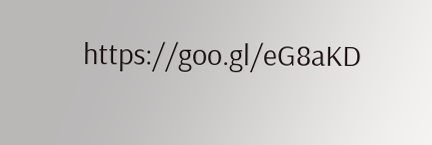https://goo.gl/eG8aKD